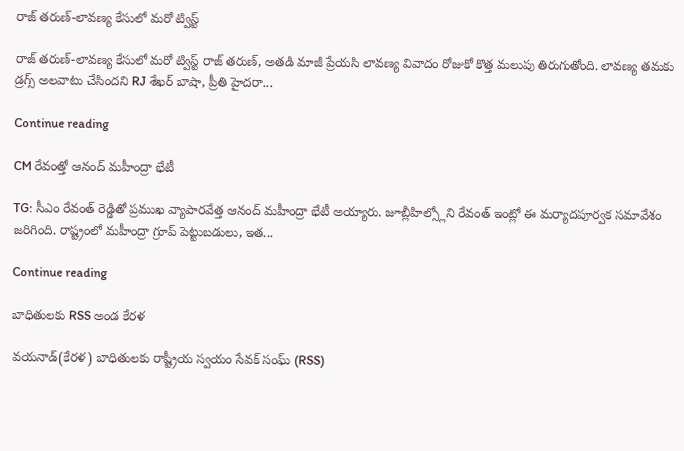రాజ్ తరుణ్-లావణ్య కేసులో మరో ట్విస్ట్

రాజ్ తరుణ్-లావణ్య కేసులో మరో ట్విస్ట్ రాజ్ తరుణ్, అతడి మాజీ ప్రేయసి లావణ్య వివాదం రోజుకో కొత్త మలుపు తిరుగుతోంది. లావణ్య తమకు డ్రగ్స్ అలవాటు చేసిందని RJ శేఖర్ బాషా, ప్రీతి హైదరా...

Continue reading

CM రేవంత్తో ఆనంద్ మహీంద్రా భేటీ

TG: సీఎం రేవంత్ రెడ్డితో ప్రముఖ వ్యాపారవేత్త ఆనంద్ మహీంద్రా భేటీ అయ్యారు. జూబ్లీహిల్స్లోని రేవంత్ ఇంట్లో ఈ మర్యాదపూర్వక సమావేశం జరిగింది. రాష్ట్రంలో మహీంద్రా గ్రూప్ పెట్టుబడులు, ఇత...

Continue reading

బాధితులకు RSS అండ కేరళ

వయనాడ్(కేరళ) బాధితులకు రాష్ట్రీయ స్వయం సేవక్ సంఘ్ (RSS)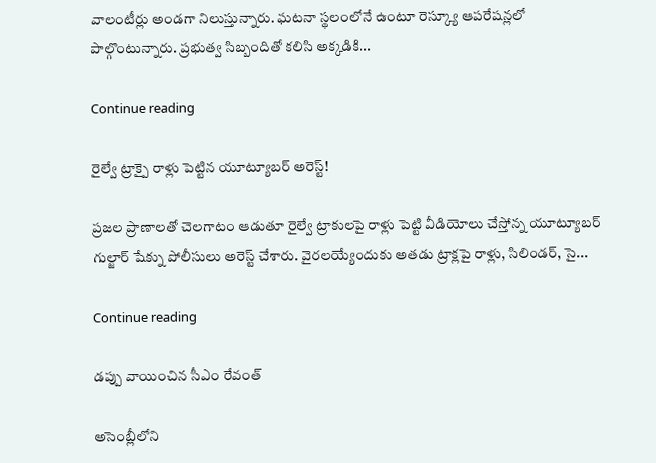వాలంటీర్లు అండగా నిలుస్తున్నారు. ఘటనా స్థలంలోనే ఉంటూ రెస్క్యూ ఆపరేషన్లలో పాల్గొంటున్నారు. ప్రభుత్వ సిబ్బందితో కలిసి అక్కడికి...

Continue reading

రైల్వే ట్రాక్పై రాళ్లు పెట్టిన యూట్యూబర్ అరెస్ట్!

ప్రజల ప్రాణాలతో చెలగాటం ఆడుతూ రైల్వే ట్రాకులపై రాళ్లు పెట్టి వీడియోలు చేస్తోన్న యూట్యూబర్ గుల్జార్ షేక్ను పోలీసులు అరెస్ట్ చేశారు. వైరలయ్యేందుకు అతడు ట్రాక్లపై రాళ్లు, సిలిండర్, సై...

Continue reading

డప్పు వాయించిన సీఎం రేవంత్

అసెంబ్లీలోని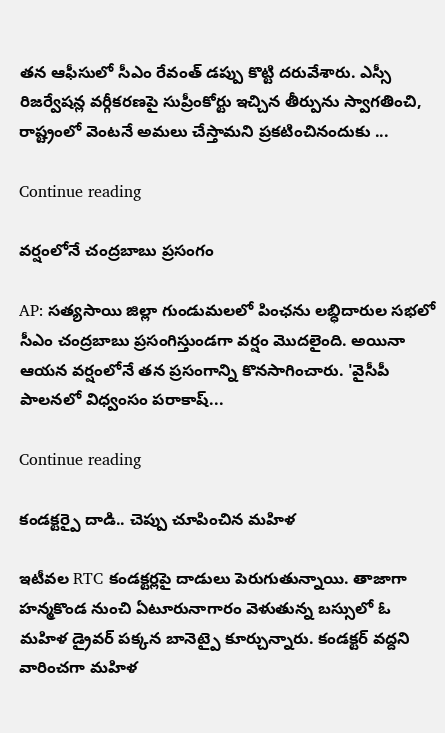తన ఆఫీసులో సీఎం రేవంత్ డప్పు కొట్టి దరువేశారు. ఎస్సీ రిజర్వేషన్ల వర్గీకరణపై సుప్రీంకోర్టు ఇచ్చిన తీర్పును స్వాగతించి, రాష్ట్రంలో వెంటనే అమలు చేస్తామని ప్రకటించినందుకు ...

Continue reading

వర్షంలోనే చంద్రబాబు ప్రసంగం

AP: సత్యసాయి జిల్లా గుండుమలలో పింఛను లబ్ధిదారుల సభలో సీఎం చంద్రబాబు ప్రసంగిస్తుండగా వర్షం మొదలైంది. అయినా ఆయన వర్షంలోనే తన ప్రసంగాన్ని కొనసాగించారు. 'వైసీపీ పాలనలో విధ్వంసం పరాకాష్...

Continue reading

కండక్టర్పై దాడి.. చెప్పు చూపించిన మహిళ

ఇటీవల RTC కండక్టర్లపై దాడులు పెరుగుతున్నాయి. తాజాగా హన్మకొండ నుంచి ఏటూరునాగారం వెళుతున్న బస్సులో ఓ మహిళ డ్రైవర్ పక్కన బానెట్పై కూర్చున్నారు. కండక్టర్ వద్దని వారించగా మహిళ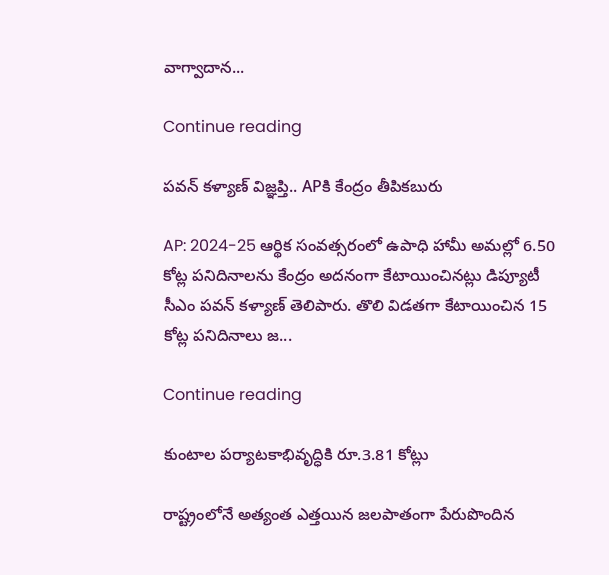వాగ్వాదాన...

Continue reading

పవన్ కళ్యాణ్ విజ్ఞప్తి.. APకి కేంద్రం తీపికబురు

AP: 2024-25 ఆర్థిక సంవత్సరంలో ఉపాధి హామీ అమల్లో 6.50 కోట్ల పనిదినాలను కేంద్రం అదనంగా కేటాయించినట్లు డిప్యూటీ సీఎం పవన్ కళ్యాణ్ తెలిపారు. తొలి విడతగా కేటాయించిన 15 కోట్ల పనిదినాలు జ...

Continue reading

కుంటాల పర్యాటకాభివృద్ధికి రూ.3.81 కోట్లు

రాష్ట్రంలోనే అత్యంత ఎత్తయిన జలపాతంగా పేరుపొందిన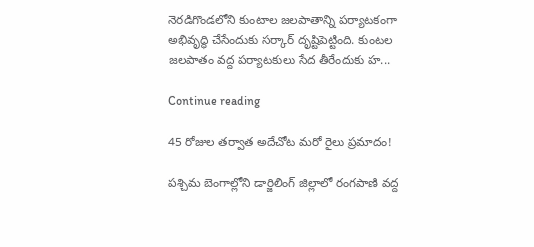నెరడిగొండలోని కుంటాల జలపాతాన్ని పర్యాటకంగా అభివృద్ధి చేసేందుకు సర్కార్ దృష్టిపెట్టింది. కుంటల జలపాతం వద్ద పర్యాటకులు సేద తీరేందుకు హ...

Continue reading

45 రోజుల తర్వాత అదేచోట మరో రైలు ప్రమాదం!

పశ్చిమ బెంగాల్లోని డార్జిలింగ్ జిల్లాలో రంగపాణి వద్ద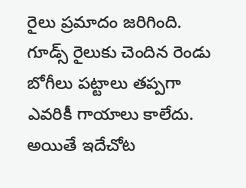రైలు ప్రమాదం జరిగింది. గూడ్స్ రైలుకు చెందిన రెండు బోగీలు పట్టాలు తప్పగా ఎవరికీ గాయాలు కాలేదు. అయితే ఇదేచోట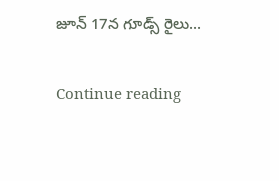జూన్ 17న గూడ్స్ రైలు...

Continue reading